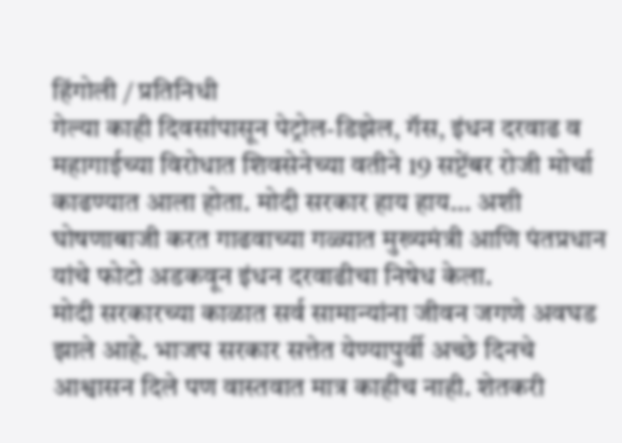हिंगोली / प्रतिनिधी
गेल्या काही दिवसांपासून पेट्रोल-डिझेल, गॅस, इंधन दरवाढ व महागाईच्या विरोधात शिवसेनेच्या वतीने 19 सप्टेंबर रोजी मोर्चा काढण्यात आला होता. मोदी सरकार हाय हाय... अशी घोषणाबाजी करत गाढवाच्या गळ्यात मुख्यमंत्री आणि पंतप्रधान यांचे फोटो अडकवून इंधन दरवाढीचा निषेध केला.
मोदी सरकारच्या काळात सर्व सामान्यांना जीवन जगणे अवघड झाले आहे. भाजप सरकार सत्तेत येण्यापुर्वी अच्छे दिनचे आश्वासन दिले पण वास्तवात मात्र काहीच नाही. शेतकरी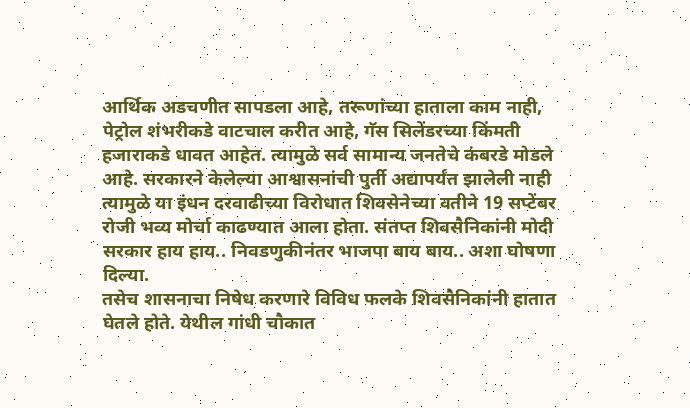आर्थिक अडचणीत सापडला आहे, तरूणांच्या हाताला काम नाही, पेट्रोल शंभरीकडे वाटचाल करीत आहे, गॅस सिलेंडरच्या किंमती हजाराकडे धावत आहेत. त्यामुळे सर्व सामान्य जनतेचे कंबरडे मोडले आहे. सरकारने केलेल्या आश्वासनांची पुर्ती अद्यापर्यंत झालेली नाही त्यामुळे या इंधन दरवाढीच्या विरोधात शिवसेनेच्या वतीने 19 सप्टेंबर रोजी भव्य मोर्चा काढण्यात आला होता. संतप्त शिवसैनिकांनी मोदी सरकार हाय हाय.. निवडणुकीनंतर भाजपा बाय बाय.. अशा घोषणा दिल्या.
तसेच शासनाचा निषेध करणारे विविध फलके शिवसैनिकांनी हातात घेतले होते. येथील गांधी चौकात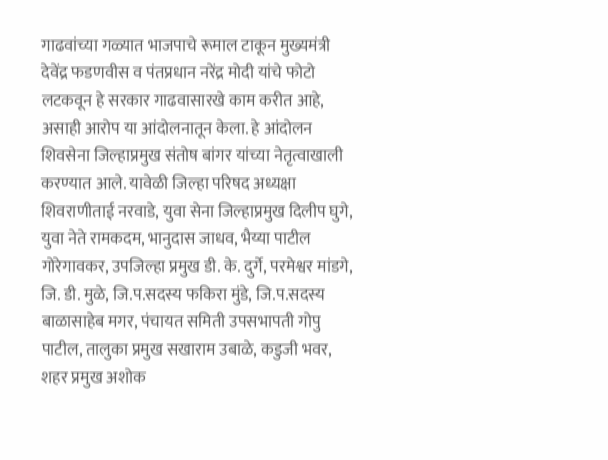गाढवांच्या गळ्यात भाजपाचे रूमाल टाकून मुख्यमंत्री देवेंद्र फडणवीस व पंतप्रधान नरेंद्र मोदी यांचे फोटो लटकवून हे सरकार गाढवासारखे काम करीत आहे, असाही आरोप या आंदोलनातून केला. हे आंदोलन शिवसेना जिल्हाप्रमुख संतोष बांगर यांच्या नेतृत्वाखाली करण्यात आले. यावेळी जिल्हा परिषद अध्यक्षा शिवराणीताई नरवाडे, युवा सेना जिल्हाप्रमुख दिलीप घुगे, युवा नेते रामकदम, भानुदास जाधव, भैय्या पाटील गोरेगावकर, उपजिल्हा प्रमुख डी. के. दुर्गे, परमेश्वर मांडगे, जि. डी. मुळे, जि.प.सदस्य फकिरा मुंडे, जि.प.सदस्य बाळासाहेब मगर, पंचायत समिती उपसभापती गोपु पाटील, तालुका प्रमुख सखाराम उबाळे, कडुजी भवर, शहर प्रमुख अशोक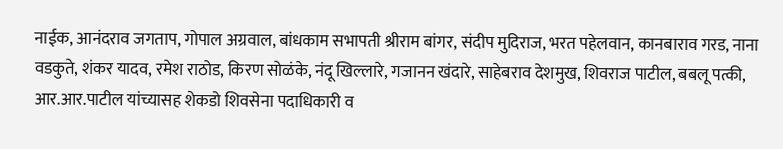नाईक, आनंदराव जगताप, गोपाल अग्रवाल, बांधकाम सभापती श्रीराम बांगर, संदीप मुदिराज, भरत पहेलवान, कानबाराव गरड, नाना वडकुते, शंकर यादव, रमेश राठोड, किरण सोळंके, नंदू खिल्लारे, गजानन खंदारे, साहेबराव देशमुख, शिवराज पाटील, बबलू पत्की, आर.आर.पाटील यांच्यासह शेकडो शिवसेना पदाधिकारी व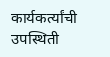कार्यकर्त्यांची उपस्थिती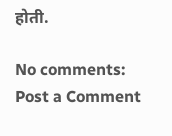होती.

No comments:
Post a Comment